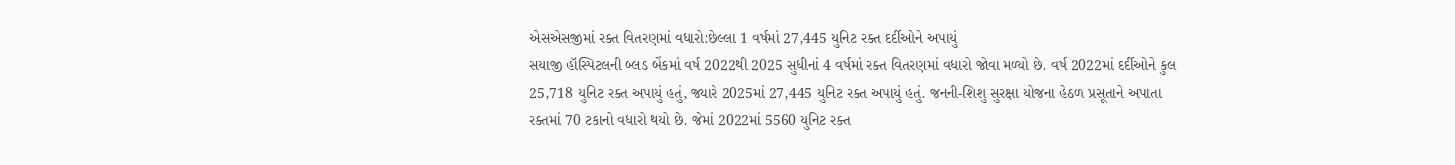એસએસજીમાં રક્ત વિતરણમાં વધારો:છેલ્લા 1 વર્ષમાં 27,445 યુનિટ રક્ત દર્દીઓને અપાયું
સયાજી હૉસ્પિટલની બ્લડ બેંકમાં વર્ષ 2022થી 2025 સુધીનાં 4 વર્ષમાં રક્ત વિતરણમાં વધારો જોવા મળ્યો છે. વર્ષ 2022માં દર્દીઓને કુલ 25,718 યુનિટ રક્ત અપાયું હતું, જ્યારે 2025માં 27,445 યુનિટ રક્ત અપાયું હતું. જનની-શિશુ સુરક્ષા યોજના હેઠળ પ્રસૂતાને અપાતા રક્તમાં 70 ટકાનો વધારો થયો છે. જેમાં 2022માં 5560 યુનિટ રક્ત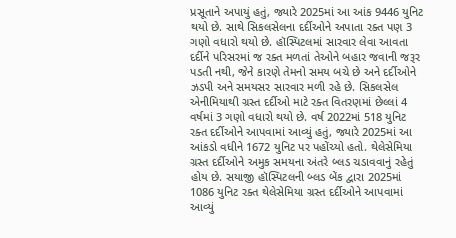પ્રસૂતાને અપાયું હતું, જ્યારે 2025માં આ આંક 9446 યુનિટ થયો છે. સાથે સિકલસેલના દર્દીઓને અપાતા રક્ત પણ 3 ગણો વધારો થયો છે. હૉસ્પિટલમાં સારવાર લેવા આવતા દર્દીને પરિસરમાં જ રક્ત મળતાં તેઓને બહાર જવાની જરૂર પડતી નથી, જેને કારણે તેમનો સમય બચે છે અને દર્દીઓને ઝડપી અને સમયસર સારવાર મળી રહે છે. સિકલસેલ એનીમિયાથી ગ્રસ્ત દર્દીઓ માટે રક્ત વિતરણમાં છેલ્લાં 4 વર્ષમાં 3 ગણો વધારો થયો છે. વર્ષ 2022માં 518 યુનિટ રક્ત દર્દીઓને આપવામાં આવ્યું હતું, જ્યારે 2025માં આ આંકડો વધીને 1672 યુનિટ પર પહોંચ્યો હતો. થેલેસેમિયા ગ્રસ્ત દર્દીઓને અમુક સમયના અંતરે બ્લડ ચડાવવાનું રહેતું હોય છે. સયાજી હૉસ્પિટલની બ્લડ બેંક દ્વારા 2025માં 1086 યુનિટ રક્ત થેલેસેમિયા ગ્રસ્ત દર્દીઓને આપવામાં આવ્યું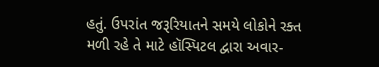હતું. ઉપરાંત જરૂરિયાતને સમયે લોકોને રક્ત મળી રહે તે માટે હૉસ્પિટલ દ્વારા અવાર-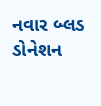નવાર બ્લડ ડોનેશન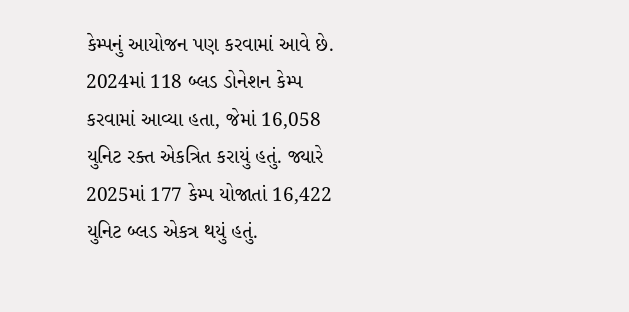કેમ્પનું આયોજન પણ કરવામાં આવે છે. 2024માં 118 બ્લડ ડોનેશન કેમ્પ કરવામાં આવ્યા હતા, જેમાં 16,058 યુનિટ રક્ત એકત્રિત કરાયું હતું. જ્યારે 2025માં 177 કેમ્પ યોજાતાં 16,422 યુનિટ બ્લડ એકત્ર થયું હતું.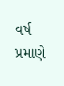વર્ષ પ્રમાણે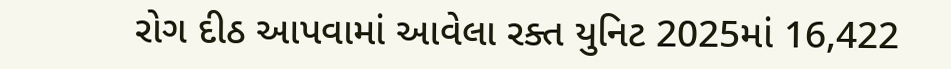રોગ દીઠ આપવામાં આવેલા રક્ત યુનિટ 2025માં 16,422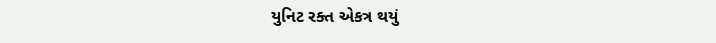યુનિટ રક્ત એકત્ર થયું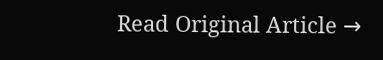Read Original Article →